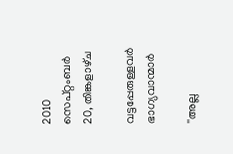2010 സെപ്റ്റംബർ 20, തിങ്കളാഴ്‌ച

വട്ടപ്പേരുള്ളവര്‍ ഭാഗ്യവാന്മാര്‍

''അല്ല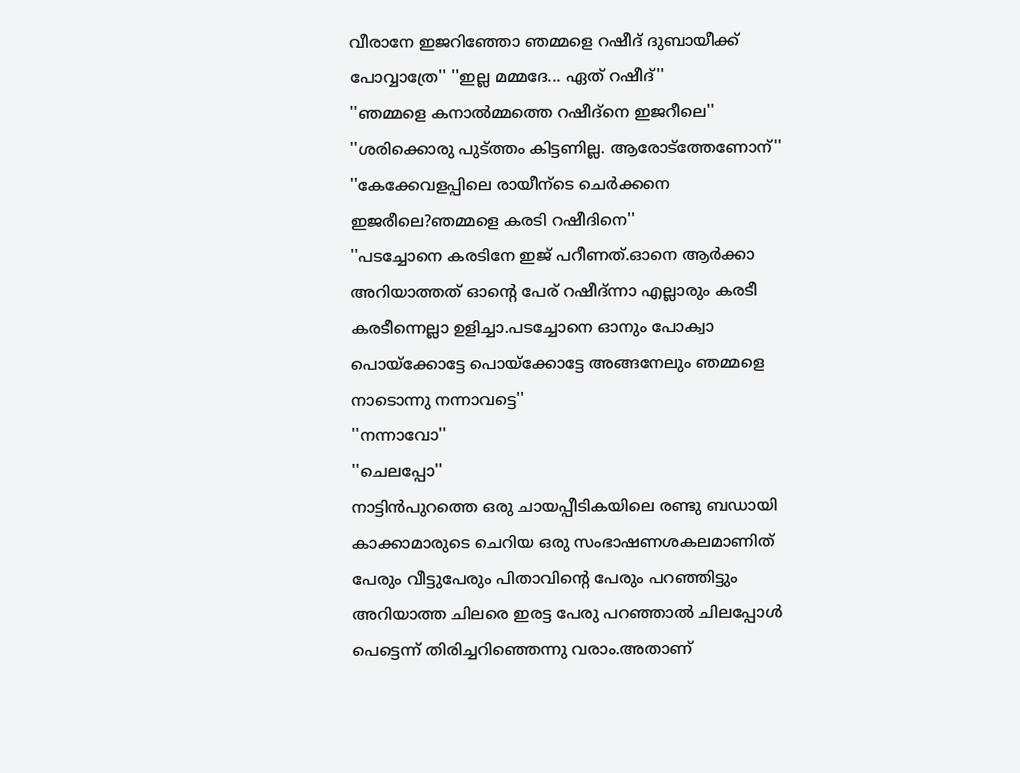വീരാനേ ഇജറിഞ്ഞോ ഞമ്മളെ റഷീദ്‌ ദുബായീക്ക് പോവ്വാത്രേ'' ''ഇല്ല മമ്മദേ... ഏത് റഷീദ്‌''
''ഞമ്മളെ കനാല്‍മ്മത്തെ റഷീദ്‌നെ ഇജറീലെ''
''ശരിക്കൊരു പുട്ത്തം കിട്ടണില്ല. ആരോട്ത്തേണോന്''
''കേക്കേവളപ്പിലെ രായീന്ടെ ചെര്‍ക്കനെ ഇജരീലെ?ഞമ്മളെ കരടി റഷീദിനെ''
''പടച്ചോനെ കരടിനേ ഇജ് പറീണത്.ഓനെ ആര്‍ക്കാ അറിയാത്തത് ഓന്‍റെ പേര് റഷീദ്‌ന്നാ എല്ലാരും കരടീ കരടീന്നെല്ലാ ഉളിച്ചാ.പടച്ചോനെ ഓനും പോക്വാ പൊയ്ക്കോട്ടേ പൊയ്ക്കോട്ടേ അങ്ങനേലും ഞമ്മളെ നാടൊന്നു നന്നാവട്ടെ''
''നന്നാവോ''
''ചെലപ്പോ''
നാട്ടിന്‍പുറത്തെ ഒരു ചായപ്പീടികയിലെ രണ്ടു ബഡായി കാക്കാമാരുടെ ചെറിയ ഒരു സംഭാഷണശകലമാണിത്‌ പേരും വീട്ടുപേരും പിതാവിന്‍റെ പേരും പറഞ്ഞിട്ടും അറിയാത്ത ചിലരെ ഇരട്ട പേരു പറഞ്ഞാല്‍ ചിലപ്പോള്‍ പെട്ടെന്ന്‍ തിരിച്ചറിഞ്ഞെന്നു വരാം.അതാണ്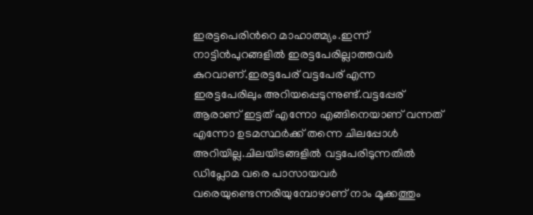ഇരട്ടപെരിന്‍റെ മാഹാത്മ്യം.ഇന്ന് നാട്ടിന്‍പുറങ്ങളില്‍ ഇരട്ടപേരില്ലാത്തവര്‍ കുറവാണ്.ഇരട്ടപേര് വട്ടപേര് എന്ന ഇരട്ടപേരിലും അറിയപ്പെടുന്നുണ്ട്.വട്ടപ്പേര് ആരാണ് ഇട്ടത് എന്നോ എങ്ങിനെയാണ് വന്നത് എന്നോ ഉടമസ്ഥര്‍ക്ക് തന്നെ ചിലപ്പോള്‍ അറിയില്ല.ചിലയിടങ്ങളില്‍ വട്ടപേരിടുന്നതില്‍ ഡിപ്ലോമ വരെ പാസായവര്‍ വരെയുണ്ടെന്നരിയുമ്പോഴാണ് നാം മൂക്കത്തും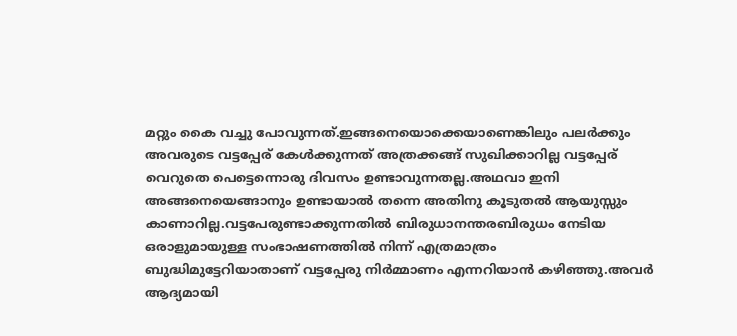മറ്റും കൈ വച്ചു പോവുന്നത്.ഇങ്ങനെയൊക്കെയാണെങ്കിലും പലര്‍ക്കും അവരുടെ വട്ടപ്പേര് കേള്‍ക്കുന്നത് അത്രക്കങ്ങ് സുഖിക്കാറില്ല വട്ടപ്പേര് വെറുതെ പെട്ടെന്നൊരു ദിവസം ഉണ്ടാവുന്നതല്ല.അഥവാ ഇനി അങ്ങനെയെങ്ങാനും ഉണ്ടായാല്‍ തന്നെ അതിനു കൂടുതല്‍ ആയുസ്സും കാണാറില്ല.വട്ടപേരുണ്ടാക്കുന്നതില്‍ ബിരുധാനന്തരബിരുധം നേടിയ ഒരാളുമായുള്ള സംഭാഷണത്തില്‍ നിന്ന് എത്രമാത്രം ബുദ്ധിമുട്ടേറിയാതാണ് വട്ടപ്പേരു നിര്‍മ്മാണം എന്നറിയാന്‍ കഴിഞ്ഞു.അവര്‍ ആദ്യമായി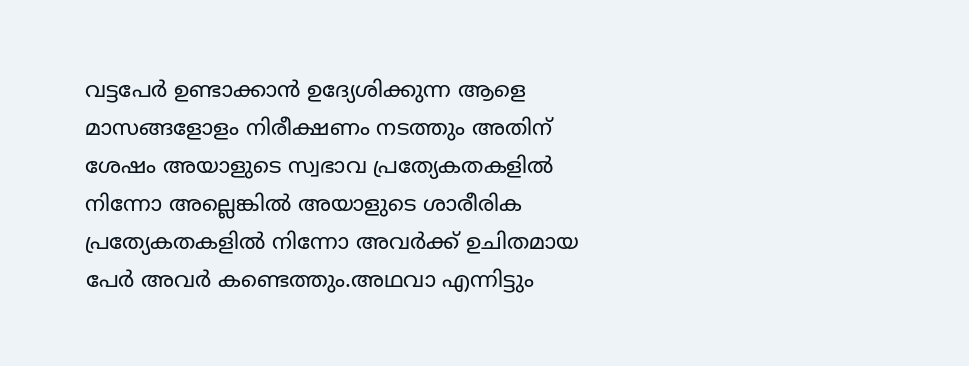വട്ടപേര്‍ ഉണ്ടാക്കാന്‍ ഉദ്യേശിക്കുന്ന ആളെ മാസങ്ങളോളം നിരീക്ഷണം നടത്തും അതിന് ശേഷം അയാളുടെ സ്വഭാവ പ്രത്യേകതകളില്‍ നിന്നോ അല്ലെങ്കില്‍ അയാളുടെ ശാരീരിക പ്രത്യേകതകളില്‍ നിന്നോ അവര്‍ക്ക്‌ ഉചിതമായ പേര്‍ അവര്‍ കണ്ടെത്തും.അഥവാ എന്നിട്ടും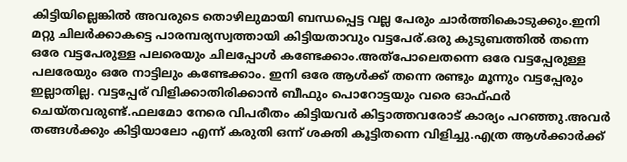കിട്ടിയില്ലെങ്കില്‍ അവരുടെ തൊഴിലുമായി ബന്ധപ്പെട്ട വല്ല പേരും ചാര്‍ത്തികൊടുക്കും.ഇനി മറ്റു ചിലര്‍ക്കാകട്ടെ പാരമ്പര്യസ്വത്തായി കിട്ടിയതാവും വട്ടപേര്.ഒരു കുടുബത്തില്‍ തന്നെ ഒരേ വട്ടപേരുള്ള പലരെയും ചിലപ്പോള്‍ കണ്ടേക്കാം.അത്പോലെതന്നെ ഒരേ വട്ടപ്പേരുള്ള പലരേയും ഒരേ നാട്ടിലും കണ്ടേക്കാം. ഇനി ഒരേ ആള്‍ക്ക് തന്നെ രണ്ടും മൂന്നും വട്ടപ്പേരും ഇല്ലാതില്ല. വട്ടപ്പേര് വിളിക്കാതിരിക്കാന്‍ ബീഫും പൊറോട്ടയും വരെ ഓഫ്ഫര്‍ ചെയ്തവരുണ്ട്.ഫലമോ നേരെ വിപരീതം കിട്ടിയവര്‍ കിട്ടാത്തവരോട് കാര്യം പറഞ്ഞു.അവര്‍ തങ്ങള്‍ക്കും കിട്ടിയാലോ എന്ന് കരുതി ഒന്ന് ശക്തി കൂട്ടിതന്നെ വിളിച്ചു.എത്ര ആള്‍ക്കാര്‍ക്ക്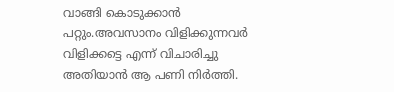വാങ്ങി കൊടുക്കാന്‍ പറ്റും.അവസാനം വിളിക്കുന്നവര്‍ വിളിക്കട്ടെ എന്ന് വിചാരിച്ചു അതിയാന്‍ ആ പണി നിര്‍ത്തി.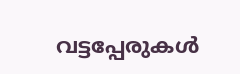വട്ടപ്പേരുകള്‍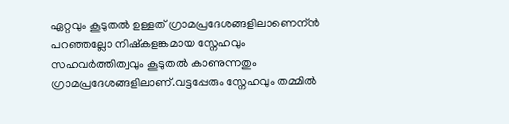ഏറ്റവും കൂടുതല്‍ ഉള്ളത് ഗ്രാമപ്രദേശങ്ങളിലാണെന്ന്‍ പറഞ്ഞല്ലോ നിഷ്കളങ്കമായ സ്നേഹവും സഹവര്‍ത്തിത്വവും കൂടുതല്‍ കാണുന്നതും ഗ്രാമപ്രദേശങ്ങളിലാണ്.വട്ടപ്പേരും സ്നേഹവും തമ്മില്‍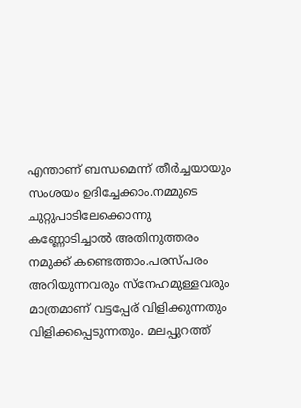എന്താണ് ബന്ധമെന്ന്‍ തീര്‍ച്ചയായും സംശയം ഉദിച്ചേക്കാം.നമ്മുടെ ചുറ്റുപാടിലേക്കൊന്നു കണ്ണോടിച്ചാല്‍ അതിനുത്തരം നമുക്ക്‌ കണ്ടെത്താം.പരസ്പരം അറിയുന്നവരും സ്നേഹമുള്ളവരും മാത്രമാണ് വട്ടപ്പേര് വിളിക്കുന്നതും വിളിക്കപ്പെടുന്നതും. മലപ്പുറത്ത്‌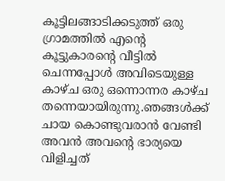കൂട്ടിലങ്ങാടിക്കടുത്ത് ഒരു ഗ്രാമത്തില്‍ എന്‍റെ കൂട്ടുകാരന്‍റെ വീട്ടില്‍ ചെന്നപ്പോള്‍ അവിടെയുള്ള കാഴ്ച ഒരു ഒന്നൊന്നര കാഴ്ച തന്നെയായിരുന്നു.ഞങ്ങള്‍ക്ക് ചായ കൊണ്ടുവരാന്‍ വേണ്ടി അവന്‍ അവന്‍റെ ഭാര്യയെ വിളിച്ചത്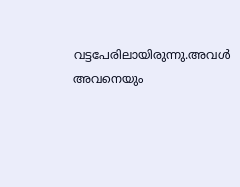വട്ടപേരിലായിരുന്നു.അവള്‍ അവനെയും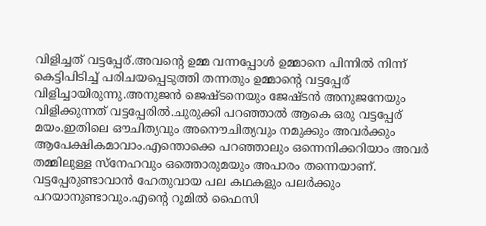വിളിച്ചത് വട്ടപ്പേര്.അവന്‍റെ ഉമ്മ വന്നപ്പോള്‍ ഉമ്മാനെ പിന്നില്‍ നിന്ന് കെട്ടിപിടിച്ച് പരിചയപ്പെടുത്തി തന്നതും ഉമ്മാന്‍റെ വട്ടപ്പേര് വിളിച്ചായിരുന്നു.അനുജന്‍ ജെഷ്ടനെയും ജേഷ്ടന്‍ അനുജനേയും വിളിക്കുന്നത് വട്ടപ്പേരില്‍.ചുരുക്കി പറഞ്ഞാല്‍ ആകെ ഒരു വട്ടപ്പേര് മയം.ഇതിലെ ഔചിത്യവും അനൌചിത്യവും നമുക്കും അവര്‍ക്കും ആപേക്ഷികമാവാം.എന്തൊക്കെ പറഞ്ഞാലും ഒന്നെനിക്കറിയാം അവര്‍ തമ്മിലുള്ള സ്നേഹവും ഒത്തൊരുമയും അപാരം തന്നെയാണ്. വട്ടപ്പേരുണ്ടാവാന്‍ ഹേതുവായ പല കഥകളും പലര്‍ക്കും പറയാനുണ്ടാവും.എന്‍റെ റൂമില്‍ ഫൈസി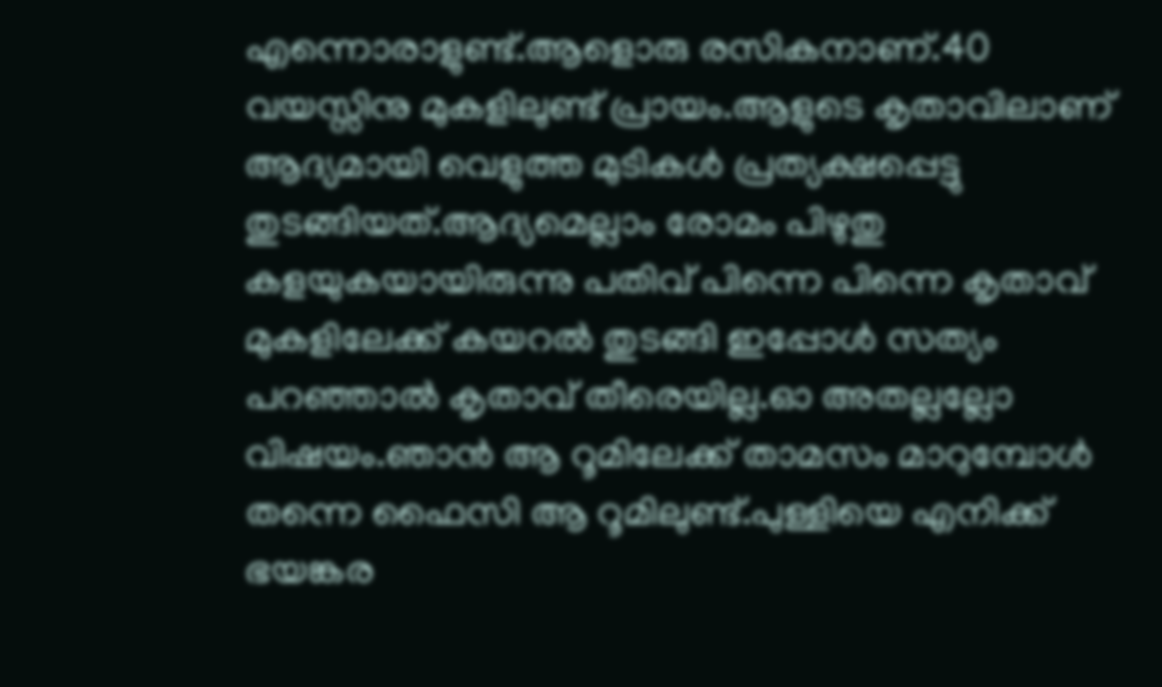എന്നൊരാളുണ്ട്.ആളൊരു രസികനാണ്.40 വയസ്സിനു മുകളിലുണ്ട് പ്രായം.ആളുടെ കൃതാവിലാണ് ആദ്യമായി വെളുത്ത മുടികള്‍ പ്രത്യക്ഷപ്പെട്ടു തുടങ്ങിയത്.ആദ്യമെല്ലാം രോമം പിഴുതു കളയുകയായിരുന്നു പതിവ് പിന്നെ പിന്നെ കൃതാവ് മുകളിലേക്ക് കയറല്‍ തുടങ്ങി ഇപ്പോള്‍ സത്യം പറഞ്ഞാല്‍ കൃതാവ് തീരെയില്ല.ഓ അതല്ലല്ലോ വിഷയം.ഞാന്‍ ആ റൂമിലേക്ക് താമസം മാറുമ്പോള്‍ തന്നെ ഫൈസി ആ റൂമിലുണ്ട്.പുള്ളിയെ എനിക്ക് ഭയങ്കര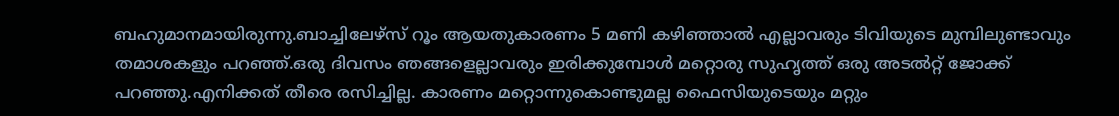ബഹുമാനമായിരുന്നു.ബാച്ചിലേഴ്സ് റൂം ആയതുകാരണം 5 മണി കഴിഞ്ഞാല്‍ എല്ലാവരും ടിവിയുടെ മുമ്പിലുണ്ടാവും തമാശകളും പറഞ്ഞ്‌.ഒരു ദിവസം ഞങ്ങളെല്ലാവരും ഇരിക്കുമ്പോള്‍ മറ്റൊരു സുഹൃത്ത് ഒരു അടല്‍റ്റ് ജോക്ക് പറഞ്ഞു.എനിക്കത് തീരെ രസിച്ചില്ല. കാരണം മറ്റൊന്നുകൊണ്ടുമല്ല ഫൈസിയുടെയും മറ്റും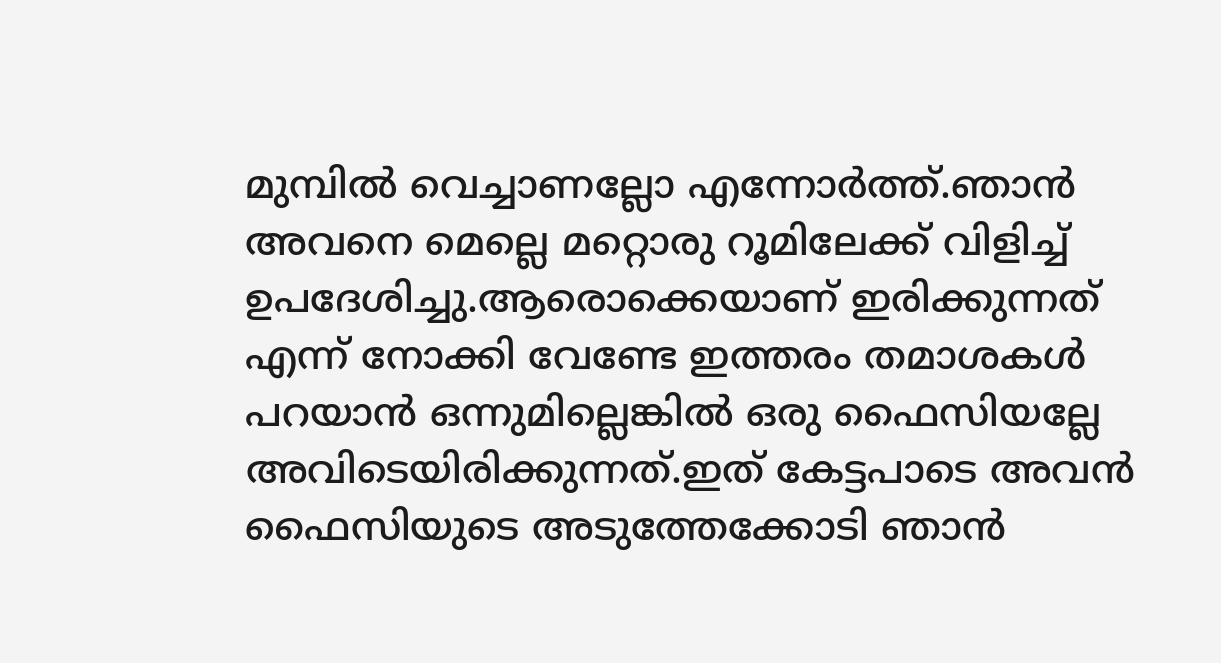മുമ്പില്‍ വെച്ചാണല്ലോ എന്നോര്‍ത്ത്.ഞാന്‍ അവനെ മെല്ലെ മറ്റൊരു റൂമിലേക്ക്‌ വിളിച്ച് ഉപദേശിച്ചു.ആരൊക്കെയാണ് ഇരിക്കുന്നത് എന്ന് നോക്കി വേണ്ടേ ഇത്തരം തമാശകള്‍ പറയാന്‍ ഒന്നുമില്ലെങ്കില്‍ ഒരു ഫൈസിയല്ലേ അവിടെയിരിക്കുന്നത്.ഇത് കേട്ടപാടെ അവന്‍ ഫൈസിയുടെ അടുത്തേക്കോടി ഞാന്‍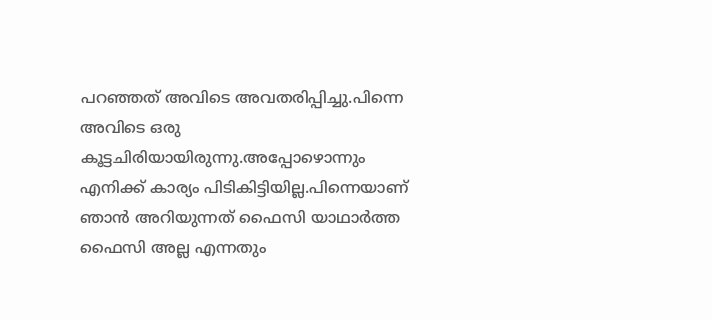പറഞ്ഞത്‌ അവിടെ അവതരിപ്പിച്ചു.പിന്നെ അവിടെ ഒരു കൂട്ടചിരിയായിരുന്നു.അപ്പോഴൊന്നും എനിക്ക് കാര്യം പിടികിട്ടിയില്ല.പിന്നെയാണ് ഞാന്‍ അറിയുന്നത് ഫൈസി യാഥാര്‍ത്ത ഫൈസി അല്ല എന്നതും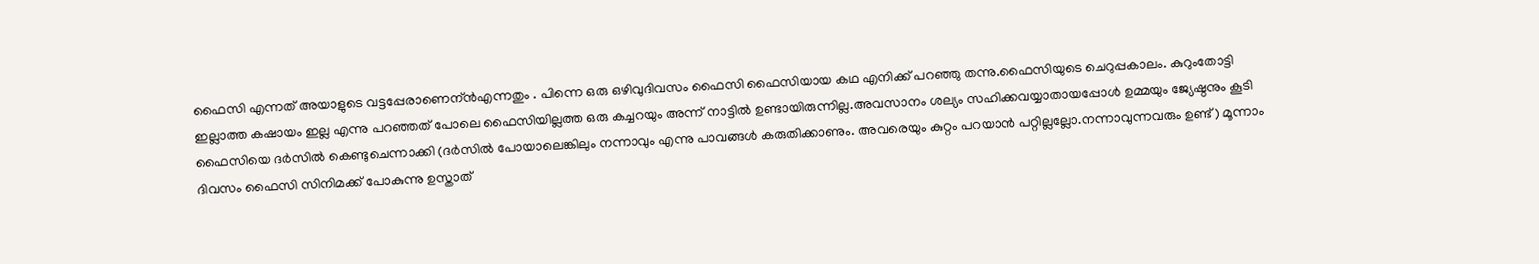ഫൈസി എന്നത് അയാളുടെ വട്ടപ്പേരാണെന്ന്‍എന്നതും . പിന്നെ ഒരു ഒഴിവുദിവസം ഫൈസി ഫൈസിയായ കഥ എനിക്ക് പറഞ്ഞു തന്നു.ഫൈസിയുടെ ചെറുപ്പകാലം. കുറുംതോട്ടി ഇല്ലാത്ത കഷായം ഇല്ല എന്നു പറഞ്ഞത് പോലെ ഫൈസിയില്ലത്ത ഒരു കച്ചറയും അന്ന് നാട്ടില്‍ ഉണ്ടായിരുന്നില്ല.അവസാനം ശല്യം സഹിക്കവയ്യാതായപ്പോള്‍ ഉമ്മയും ജ്യേഷ്ഠനും കൂടി ഫൈസിയെ ദര്‍സില്‍ കെണ്ടുചെന്നാക്കി (ദര്‍സില്‍ പോയാലെങ്കിലും നന്നാവും എന്നു പാവങ്ങള്‍ കരുതിക്കാണും. അവരെയും കുറ്റം പറയാന്‍ പറ്റില്ലല്ലോ.നന്നാവുന്നവരും ഉണ്ട്) മൂന്നാം ദിവസം ഫൈസി സിനിമക്ക്‌ പോകുന്നു ഉസ്താത്‌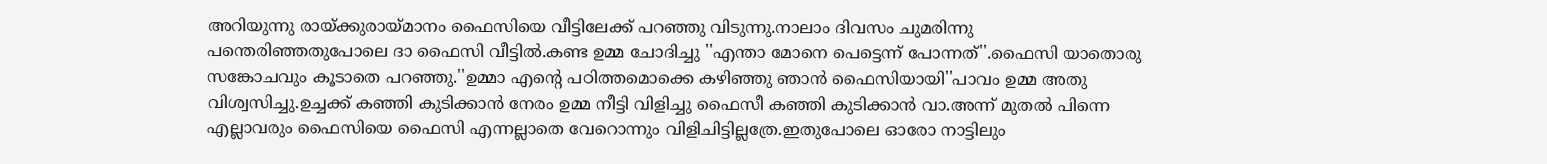അറിയുന്നു രായ്ക്കുരായ്‌മാനം ഫൈസിയെ വീട്ടിലേക്ക് പറഞ്ഞു വിടുന്നു.നാലാം ദിവസം ചുമരിന്നു പന്തെരിഞ്ഞതുപോലെ ദാ ഫൈസി വീട്ടില്‍.കണ്ട ഉമ്മ ചോദിച്ചു ''എന്താ മോനെ പെട്ടെന്ന് പോന്നത്''.ഫൈസി യാതൊരു സങ്കോചവും കൂടാതെ പറഞ്ഞു.''ഉമ്മാ എന്‍റെ പഠിത്തമൊക്കെ കഴിഞ്ഞു ഞാന്‍ ഫൈസിയായി''പാവം ഉമ്മ അതു വിശ്വസിച്ചു.ഉച്ചക്ക് കഞ്ഞി കുടിക്കാന്‍ നേരം ഉമ്മ നീട്ടി വിളിച്ചു ഫൈസീ കഞ്ഞി കുടിക്കാന്‍ വാ.അന്ന് മുതല്‍ പിന്നെ എല്ലാവരും ഫൈസിയെ ഫൈസി എന്നല്ലാതെ വേറൊന്നും വിളിചിട്ടില്ലത്രേ.ഇതുപോലെ ഓരോ നാട്ടിലും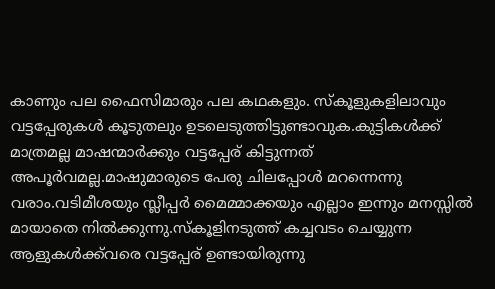കാണും പല ഫൈസിമാരും പല കഥകളും. സ്കൂളുകളിലാവും വട്ടപ്പേരുകള്‍ കൂടുതലും ഉടലെടുത്തിട്ടുണ്ടാവുക.കുട്ടികള്‍ക്ക് മാത്രമല്ല മാഷന്മാര്‍ക്കും വട്ടപ്പേര് കിട്ടുന്നത് അപൂര്‍വമല്ല.മാഷുമാരുടെ പേരു ചിലപ്പോള്‍ മറന്നെന്നു വരാം.വടിമീശയും സ്ലീപ്പര്‍ മൈമ്മാക്കയും എല്ലാം ഇന്നും മനസ്സില്‍ മായാതെ നില്‍ക്കുന്നു.സ്കൂളിനടുത്ത് കച്ചവടം ചെയ്യുന്ന ആളുകള്‍ക്ക്‌വരെ വട്ടപ്പേര് ഉണ്ടായിരുന്നു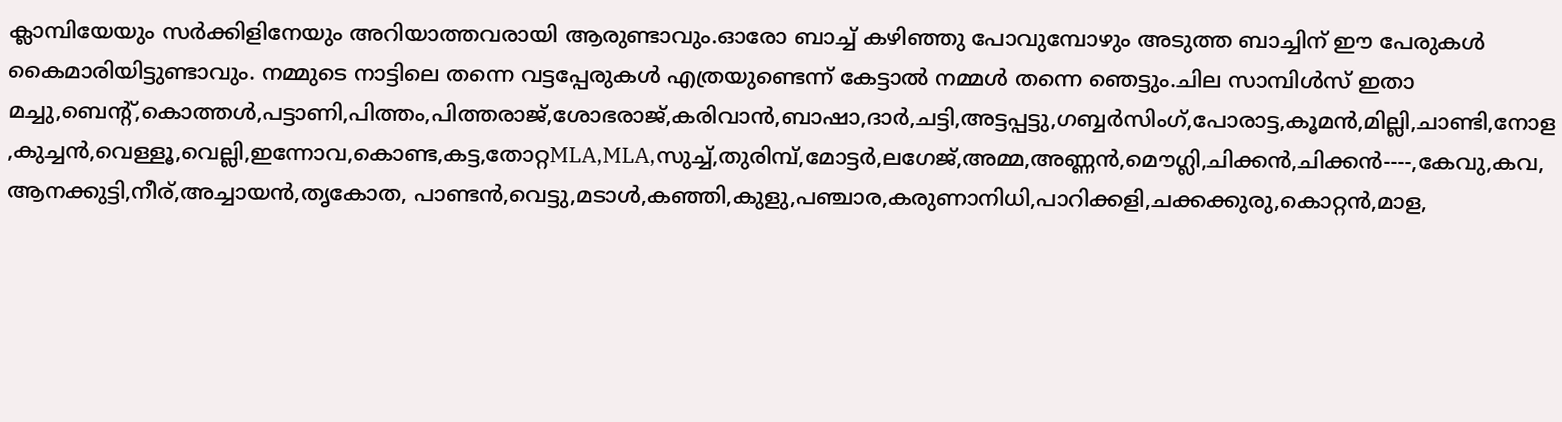ക്ലാമ്പിയേയും സര്‍ക്കിളിനേയും അറിയാത്തവരായി ആരുണ്ടാവും.ഓരോ ബാച്ച് കഴിഞ്ഞു പോവുമ്പോഴും അടുത്ത ബാച്ചിന് ഈ പേരുകള്‍ കൈമാരിയിട്ടുണ്ടാവും. നമ്മുടെ നാട്ടിലെ തന്നെ വട്ടപ്പേരുകള്‍ എത്രയുണ്ടെന്ന് കേട്ടാല്‍ നമ്മള്‍ തന്നെ ഞെട്ടും.ചില സാമ്പിള്‍സ് ഇതാ മച്ചു,ബെന്‍റ്,കൊത്തള്‍,പട്ടാണി,പിത്തം,പിത്തരാജ്,ശോഭരാജ്,കരിവാന്‍,ബാഷാ,ദാര്‍,ചട്ടി,അട്ടപ്പട്ടു,ഗബ്ബര്‍സിംഗ്,പോരാട്ട,കൂമന്‍,മില്ലി,ചാണ്ടി,നോള,കുച്ചന്‍,വെള്ളൂ,വെല്ലി,ഇന്നോവ,കൊണ്ട,കട്ട,തോറ്റMLA,MLA,സുച്ച്,തുരിമ്പ്‌,മോട്ടര്‍,ലഗേജ്‌,അമ്മ,അണ്ണന്‍,മൌഗ്ലി,ചിക്കന്‍,ചിക്കന്‍----,കേവു,കവ,ആനക്കുട്ടി,നീര്,അച്ചായന്‍,തൃകോത, പാണ്ടന്‍,വെട്ടു,മടാള്‍,കഞ്ഞി,കുളു,പഞ്ചാര,കരുണാനിധി,പാറിക്കളി,ചക്കക്കുരു,കൊറ്റന്‍,മാള,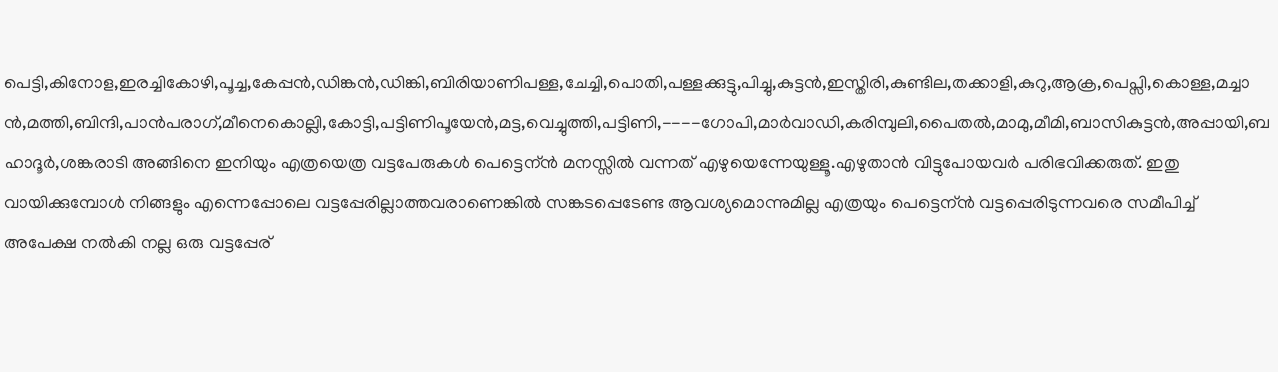പെട്ടി,കിനോള,ഇരച്ചികോഴി,പൂച്ച,കേപ്പന്‍,ഡിങ്കന്‍,ഡിങ്കി,ബിരിയാണിപള്ള,ചേച്ചി,പൊതി,പള്ളക്കുട്ടു,പിച്ചു,കുട്ടന്‍,ഇസ്തിരി,കുണ്ടില,തക്കാളി,കുറു,ആക്ര,പെപ്സി,കൊള്ള,മച്ചാന്‍,മത്തി,ബിന്ദി,പാന്‍പരാഗ്,മീനെകൊല്ലി,കോട്ടി,പട്ടിണിപൂയേന്‍,മട്ട,വെച്ചുത്തി,പട്ടിണി,----ഗോപി,മാര്‍വാഡി,കരിമ്പുലി,പൈതല്‍,മാമു,മീമി,ബാസികുട്ടന്‍,അപ്പായി,ബഹാദൂര്‍,ശങ്കരാടി അങ്ങിനെ ഇനിയും എത്രയെത്ര വട്ടപേരുകള്‍ പെട്ടെന്ന്‍ മനസ്സില്‍ വന്നത് എഴുയെന്നേയുള്ളൂ.എഴുതാന്‍ വിട്ടുപോയവര്‍ പരിഭവിക്കരുത്. ഇതു വായിക്കുമ്പോള്‍ നിങ്ങളും എന്നെപ്പോലെ വട്ടപ്പേരില്ലാത്തവരാണെങ്കില്‍ സങ്കടപ്പെടേണ്ട ആവശ്യമൊന്നുമില്ല എത്രയും പെട്ടെന്ന്‍ വട്ടപ്പെരിടുന്നവരെ സമീപിച്ച് അപേക്ഷ നല്‍കി നല്ല ഒരു വട്ടപ്പേര്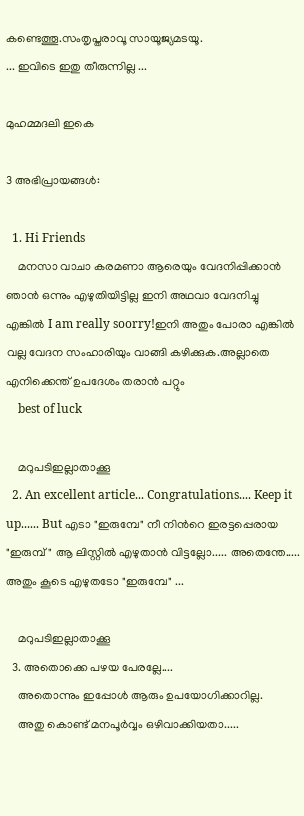കണ്ടെത്തൂ.സംതൃപ്തരാവൂ സായൂജ്യമടയൂ.
... ഇവിടെ ഇതു തീരുന്നില്ല ...

മുഹമ്മദലി ഇകെ

3 അഭിപ്രായങ്ങൾ:

  1. Hi Friends
    മനസാ വാചാ കരമണാ ആരെയും വേദനിപ്പിക്കാന്‍ ഞാന്‍ ഒന്നും എഴുതിയിട്ടില്ല ഇനി അഥവാ വേദനിച്ചു എങ്കില്‍ I am really soorry!ഇനി അതും പോരാ എങ്കില്‍ വല്ല വേദന സംഹാരിയും വാങ്ങി കഴിക്കുക.അല്ലാതെ എനിക്കെന്ത് ഉപദേശം തരാന്‍ പറ്റും
    best of luck

    മറുപടിഇല്ലാതാക്കൂ
  2. An excellent article... Congratulations.... Keep it up...... But എടാ "ഇരുമ്പേ" നീ നിന്‍റെ ഇരട്ടപ്പെരായ "ഇരുമ്പ്" ആ ലിസ്റ്റില്‍ എഴുതാന്‍ വിട്ടല്ലോ..... അതെന്തേ..... അതും കൂടെ എഴുതടോ "ഇരുമ്പേ" ...

    മറുപടിഇല്ലാതാക്കൂ
  3. അതൊക്കെ പഴയ പേരല്ലേ....
    അതൊന്നും ഇപ്പോള്‍ ആരും ഉപയോഗിക്കാറില്ല.
    അതു കൊണ്ട് മനപൂര്‍വ്വം ഒഴിവാക്കിയതാ.....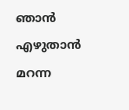ഞാന്‍ എഴുതാന്‍ മറന്ന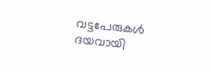വട്ടപേരുകള്‍ ദയവായി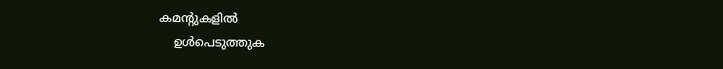കമന്റുകളില്‍
    ഉള്‍പെടുത്തുക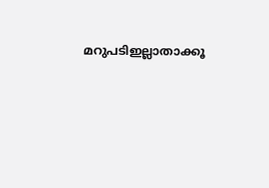മറുപടിഇല്ലാതാക്കൂ